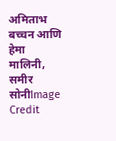अमिताभ बच्चन आणि हेमा मालिनी, समीर सोनीImage Credit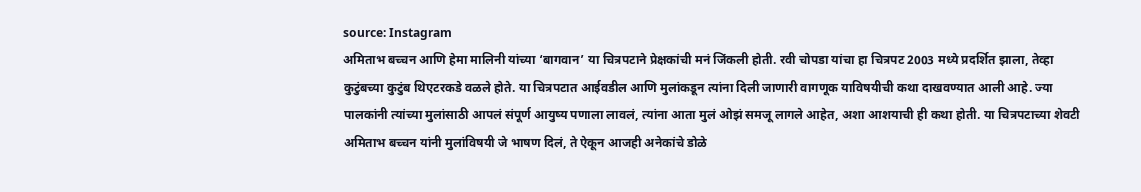source: Instagram
अमिताभ बच्चन आणि हेमा मालिनी यांच्या ‘बागवान’ या चित्रपटाने प्रेक्षकांची मनं जिंकली होती. रवी चोपडा यांचा हा चित्रपट 2003 मध्ये प्रदर्शित झाला, तेव्हा कुटुंबच्या कुटुंब थिएटरकडे वळले होते. या चित्रपटात आईवडील आणि मुलांकडून त्यांना दिली जाणारी वागणूक याविषयीची कथा दाखवण्यात आली आहे. ज्या पालकांनी त्यांच्या मुलांसाठी आपलं संपूर्ण आयुष्य पणाला लावलं, त्यांना आता मुलं ओझं समजू लागले आहेत, अशा आशयाची ही कथा होती. या चित्रपटाच्या शेवटी अमिताभ बच्चन यांनी मुलांविषयी जे भाषण दिलं, ते ऐकून आजही अनेकांचे डोळे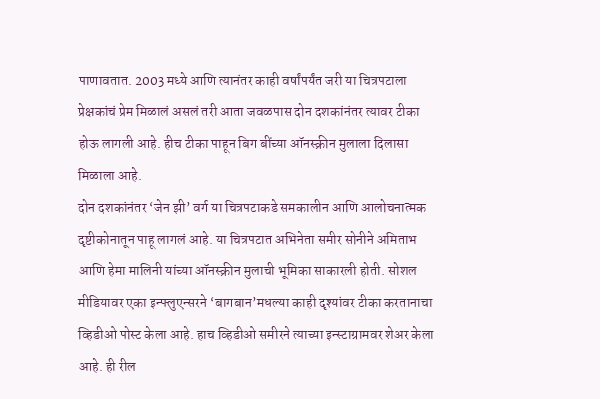पाणावतात. 2003 मध्ये आणि त्यानंतर काही वर्षांपर्यंत जरी या चित्रपटाला प्रेक्षकांचं प्रेम मिळालं असलं तरी आता जवळपास दोन दशकांनंतर त्यावर टीका होऊ लागली आहे. हीच टीका पाहून बिग बींच्या ऑनस्क्रीन मुलाला दिलासा मिळाला आहे.
दोन दशकांनंतर ‘जेन झी’ वर्ग या चित्रपटाकडे समकालीन आणि आलोचनात्मक दृष्टीकोनातून पाहू लागलं आहे. या चित्रपटात अभिनेता समीर सोनीने अमिताभ आणि हेमा मालिनी यांच्या ऑनस्क्रीन मुलाची भूमिका साकारली होती. सोशल मीडियावर एका इन्फ्लुएन्सरने ‘बागबान’मधल्या काही दृश्यांवर टीका करतानाचा व्हिडीओ पोस्ट केला आहे. हाच व्हिडीओ समीरने त्याच्या इन्स्टाग्रामवर शेअर केला आहे. ही रील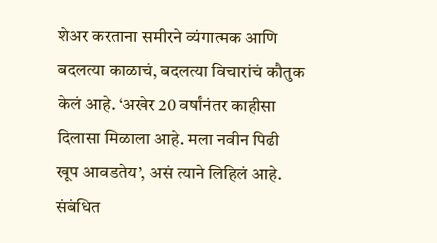शेअर करताना समीरने व्यंगात्मक आणि बदलत्या काळाचं, बदलत्या विचारांचं कौतुक केलं आहे. ‘अखेर 20 वर्षांनंतर काहीसा दिलासा मिळाला आहे. मला नवीन पिढी खूप आवडतेय’, असं त्याने लिहिलं आहे.
संबंधित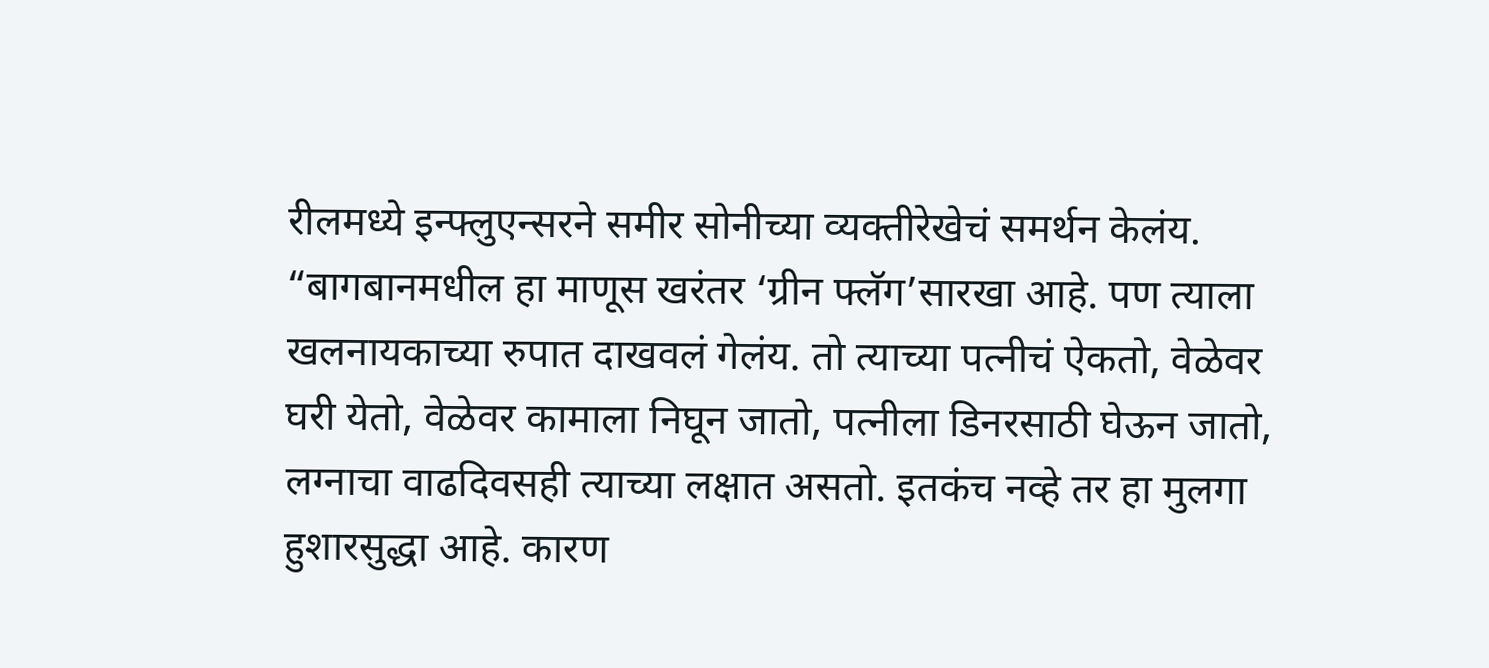रीलमध्ये इन्फ्लुएन्सरने समीर सोनीच्या व्यक्तीरेखेचं समर्थन केलंय. “बागबानमधील हा माणूस खरंतर ‘ग्रीन फ्लॅग’सारखा आहे. पण त्याला खलनायकाच्या रुपात दाखवलं गेलंय. तो त्याच्या पत्नीचं ऐकतो, वेळेवर घरी येतो, वेळेवर कामाला निघून जातो, पत्नीला डिनरसाठी घेऊन जातो, लग्नाचा वाढदिवसही त्याच्या लक्षात असतो. इतकंच नव्हे तर हा मुलगा हुशारसुद्धा आहे. कारण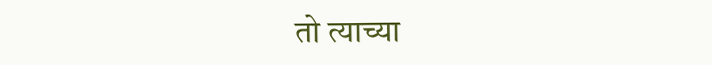तो त्याच्या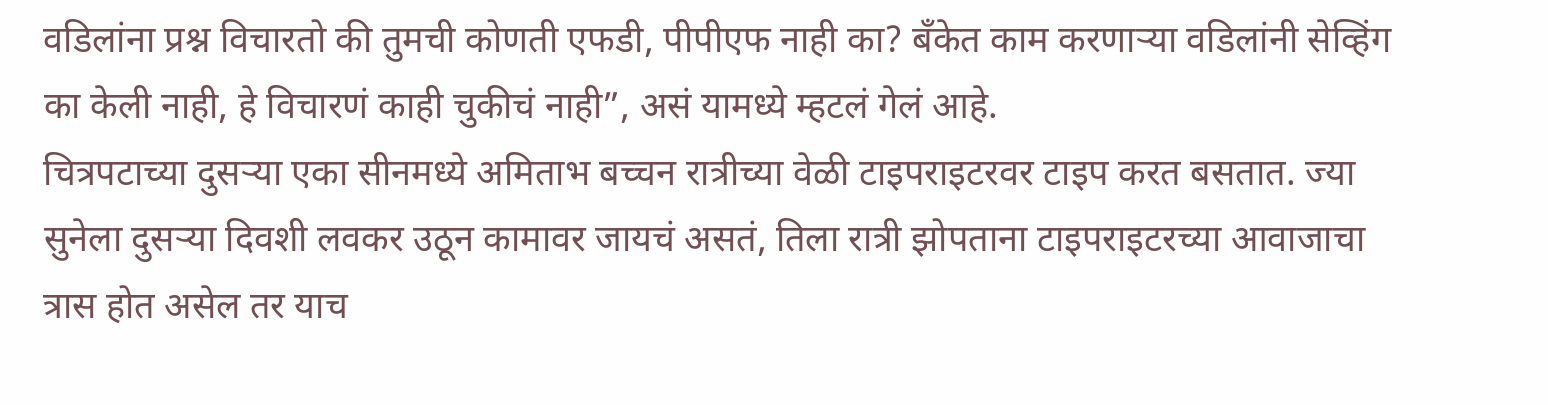वडिलांना प्रश्न विचारतो की तुमची कोणती एफडी, पीपीएफ नाही का? बँकेत काम करणाऱ्या वडिलांनी सेव्हिंग का केली नाही, हे विचारणं काही चुकीचं नाही”, असं यामध्ये म्हटलं गेलं आहे.
चित्रपटाच्या दुसऱ्या एका सीनमध्ये अमिताभ बच्चन रात्रीच्या वेळी टाइपराइटरवर टाइप करत बसतात. ज्या सुनेला दुसऱ्या दिवशी लवकर उठून कामावर जायचं असतं, तिला रात्री झोपताना टाइपराइटरच्या आवाजाचा त्रास होत असेल तर याच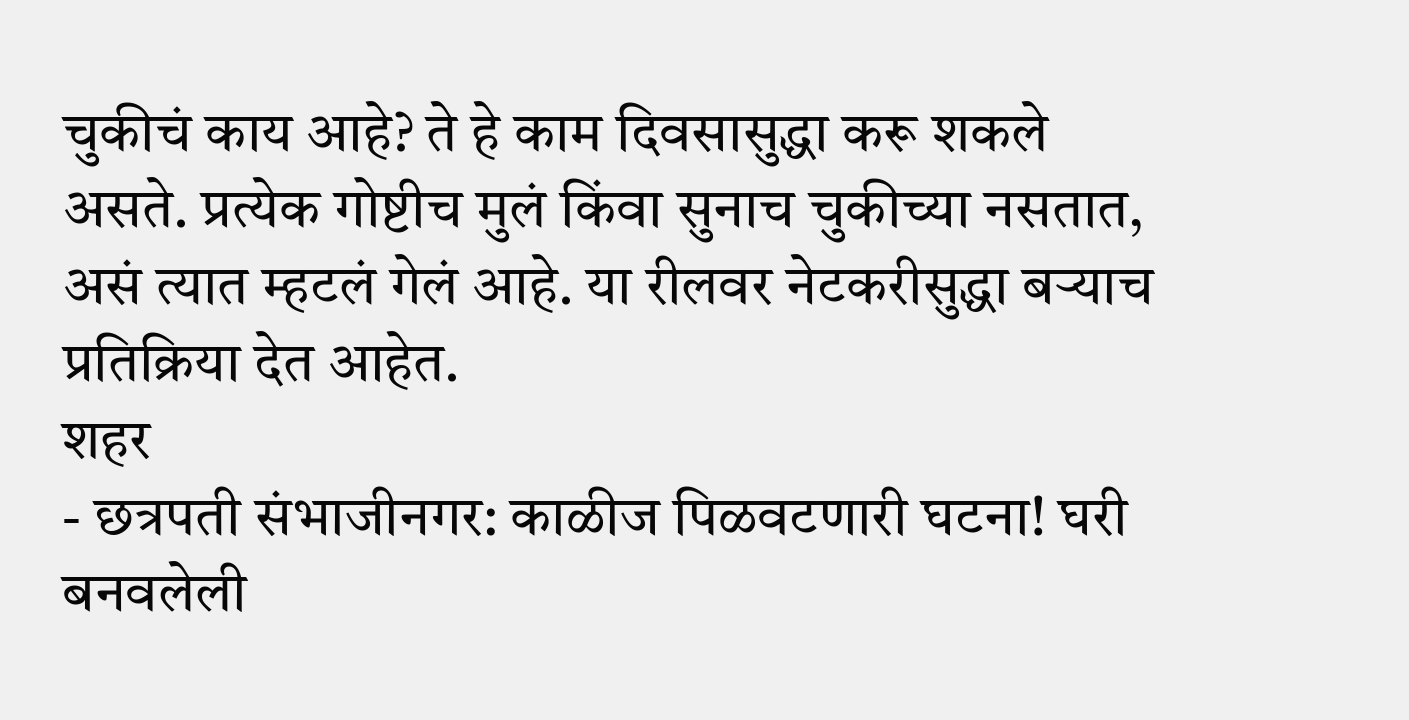चुकीचं काय आहे? ते हे काम दिवसासुद्धा करू शकले असते. प्रत्येक गोष्टीच मुलं किंवा सुनाच चुकीच्या नसतात, असं त्यात म्हटलं गेलं आहे. या रीलवर नेटकरीसुद्धा बऱ्याच प्रतिक्रिया देत आहेत.
शहर
- छत्रपती संभाजीनगर: काळीज पिळवटणारी घटना! घरी बनवलेली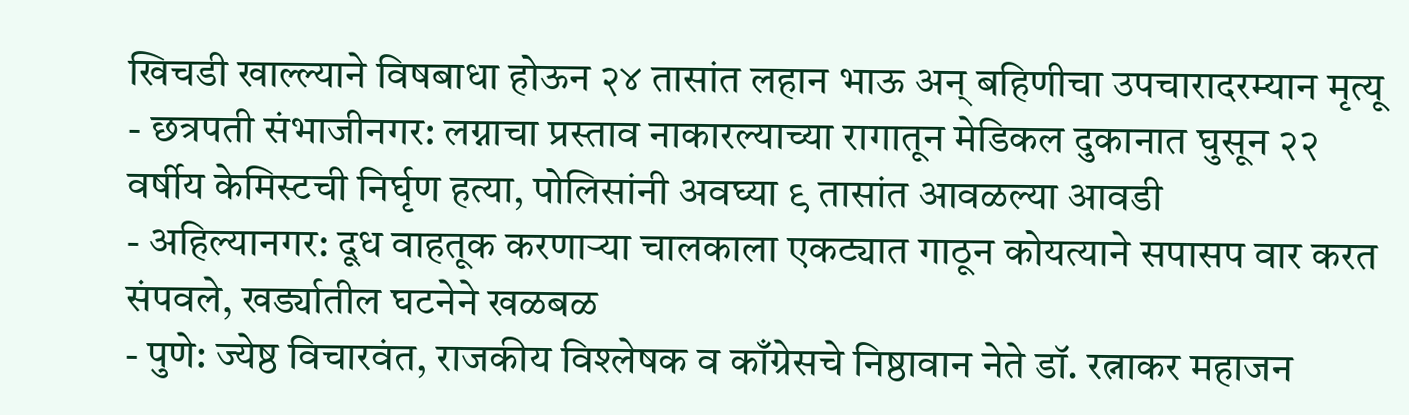खिचडी खाल्ल्याने विषबाधा होऊन २४ तासांत लहान भाऊ अन् बहिणीचा उपचारादरम्यान मृत्यू
- छत्रपती संभाजीनगर: लग्नाचा प्रस्ताव नाकारल्याच्या रागातून मेडिकल दुकानात घुसून २२ वर्षीय केमिस्टची निर्घृण हत्या, पोलिसांनी अवघ्या ९ तासांत आवळल्या आवडी
- अहिल्यानगर: दूध वाहतूक करणाऱ्या चालकाला एकट्यात गाठून कोयत्याने सपासप वार करत संपवले, खर्ड्यातील घटनेने खळबळ
- पुणे: ज्येष्ठ विचारवंत, राजकीय विश्लेषक व काँग्रेसचे निष्ठावान नेते डॉ. रत्नाकर महाजन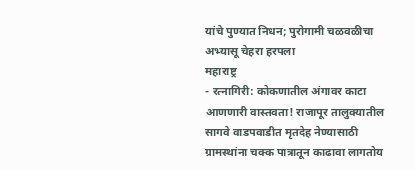यांचे पुण्यात निधन; पुरोगामी चळवळीचा अभ्यासू चेहरा हरपला
महाराष्ट्र
- रत्नागिरी: कोकणातील अंगावर काटा आणणारी वास्तवता! राजापूर तालुक्यातील सागवे वाडपवाडीत मृतदेह नेण्यासाठी ग्रामस्थांना चक्क पात्रातून काढावा लागतोय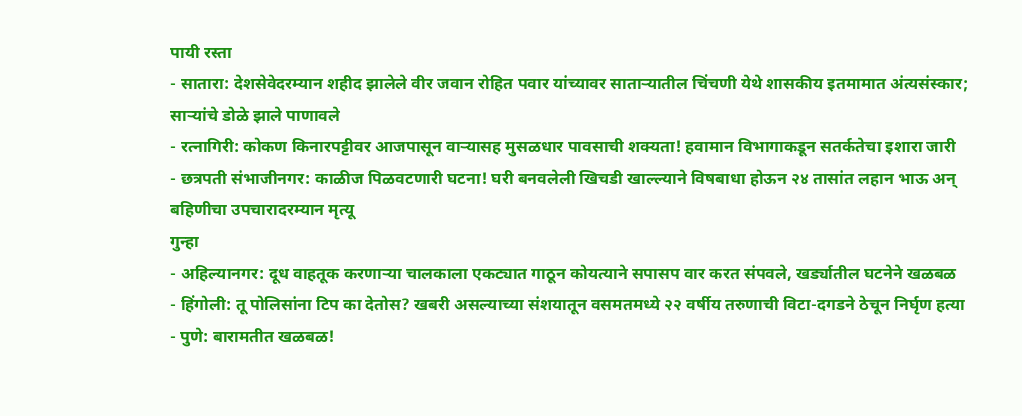पायी रस्ता
- सातारा: देशसेवेदरम्यान शहीद झालेले वीर जवान रोहित पवार यांच्यावर साताऱ्यातील चिंचणी येथे शासकीय इतमामात अंत्यसंस्कार; साऱ्यांचे डोळे झाले पाणावले
- रत्नागिरी: कोकण किनारपट्टीवर आजपासून वाऱ्यासह मुसळधार पावसाची शक्यता! हवामान विभागाकडून सतर्कतेचा इशारा जारी
- छत्रपती संभाजीनगर: काळीज पिळवटणारी घटना! घरी बनवलेली खिचडी खाल्ल्याने विषबाधा होऊन २४ तासांत लहान भाऊ अन् बहिणीचा उपचारादरम्यान मृत्यू
गुन्हा
- अहिल्यानगर: दूध वाहतूक करणाऱ्या चालकाला एकट्यात गाठून कोयत्याने सपासप वार करत संपवले, खर्ड्यातील घटनेने खळबळ
- हिंगोली: तू पोलिसांना टिप का देतोस? खबरी असल्याच्या संशयातून वसमतमध्ये २२ वर्षीय तरुणाची विटा-दगडने ठेचून निर्घृण हत्या
- पुणे: बारामतीत खळबळ!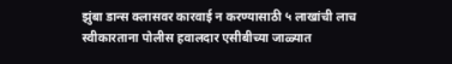झुंबा डान्स क्लासवर कारवाई न करण्यासाठी ५ लाखांची लाच स्वीकारताना पोलीस हवालदार एसीबीच्या जाळ्यात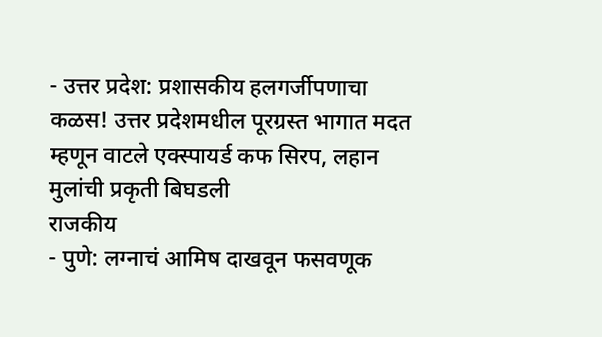- उत्तर प्रदेश: प्रशासकीय हलगर्जीपणाचा कळस! उत्तर प्रदेशमधील पूरग्रस्त भागात मदत म्हणून वाटले एक्स्पायर्ड कफ सिरप, लहान मुलांची प्रकृती बिघडली
राजकीय
- पुणे: लग्नाचं आमिष दाखवून फसवणूक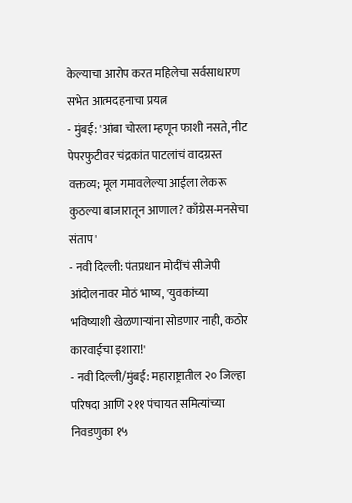केल्याचा आरोप करत महिलेचा सर्वसाधारण सभेत आत्मदहनाचा प्रयत्न
- मुंबई: 'आंबा चोरला म्हणून फाशी नसते, नीट पेपरफुटीवर चंद्रकांत पाटलांचं वादग्रस्त वक्तव्य; मूल गमावलेल्या आईला लेकरू कुठल्या बाजारातून आणाल? काँग्रेस-मनसेचा संताप'
- नवी दिल्ली: पंतप्रधान मोदींचं सीजेपी आंदोलनावर मोठं भाष्य, 'युवकांच्या भविष्याशी खेळणाऱ्यांना सोडणार नाही, कठोर कारवाईचा इशारा!'
- नवी दिल्ली/मुंबई: महाराष्ट्रातील २० जिल्हा परिषदा आणि २११ पंचायत समित्यांच्या निवडणुका १५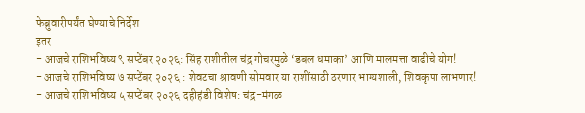फेब्रुवारीपर्यंत घेण्याचे निर्देश
इतर
- आजचे राशिभविष्य ९ सप्टेंबर २०२६: सिंह राशीतील चंद्र गोचरमुळे ‘डबल धमाका’ आणि मालमत्ता वाढीचे योग!
- आजचे राशिभविष्य ७ सप्टेंबर २०२६ : शेवटचा श्रावणी सोमवार या राशींसाठी ठरणार भाग्यशाली, शिवकृपा लाभणार!
- आजचे राशिभविष्य ५ सप्टेंबर २०२६ दहीहंडी विशेष: चंद्र-मंगळ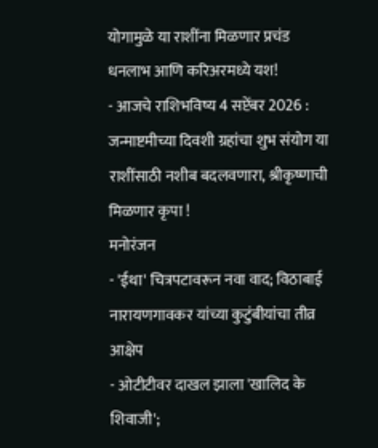योगामुळे या राशींना मिळणार प्रचंड धनलाभ आणि करिअरमध्ये यश!
- आजचे राशिभविष्य 4 सप्टेंबर 2026 : जन्माष्टमीच्या दिवशी ग्रहांचा शुभ संयोग या राशींसाठी नशीब बदलवणारा, श्रीकृष्णाची मिळणार कृपा !
मनोरंजन
- 'ईथा' चित्रपटावरून नवा वाद; विठाबाई नारायणगावकर यांच्या कुटुंबीयांचा तीव्र आक्षेप
- ओटीटीवर दाखल झाला 'खालिद के शिवाजी';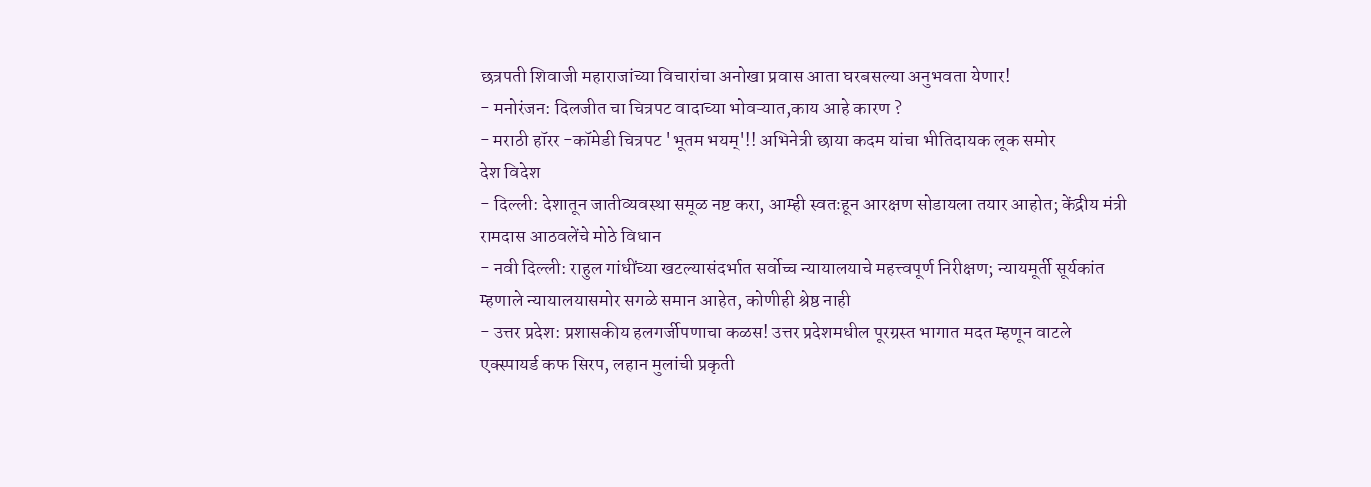छत्रपती शिवाजी महाराजांच्या विचारांचा अनोखा प्रवास आता घरबसल्या अनुभवता येणार!
- मनोरंजन: दिलजीत चा चित्रपट वादाच्या भोवऱ्यात,काय आहे कारण ?
- मराठी हॉरर -कॉमेडी चित्रपट 'भूतम भयम्'!! अभिनेत्री छाया कदम यांचा भीतिदायक लूक समोर
देश विदेश
- दिल्ली: देशातून जातीव्यवस्था समूळ नष्ट करा, आम्ही स्वतःहून आरक्षण सोडायला तयार आहोत; केंद्रीय मंत्री रामदास आठवलेंचे मोठे विधान
- नवी दिल्ली: राहुल गांधींच्या खटल्यासंदर्भात सर्वोच्च न्यायालयाचे महत्त्वपूर्ण निरीक्षण; न्यायमूर्ती सूर्यकांत म्हणाले न्यायालयासमोर सगळे समान आहेत, कोणीही श्रेष्ठ नाही
- उत्तर प्रदेश: प्रशासकीय हलगर्जीपणाचा कळस! उत्तर प्रदेशमधील पूरग्रस्त भागात मदत म्हणून वाटले एक्स्पायर्ड कफ सिरप, लहान मुलांची प्रकृती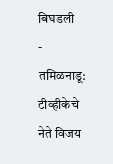बिघडली
- तमिळनाडू: टीव्हीकेचे नेते विजय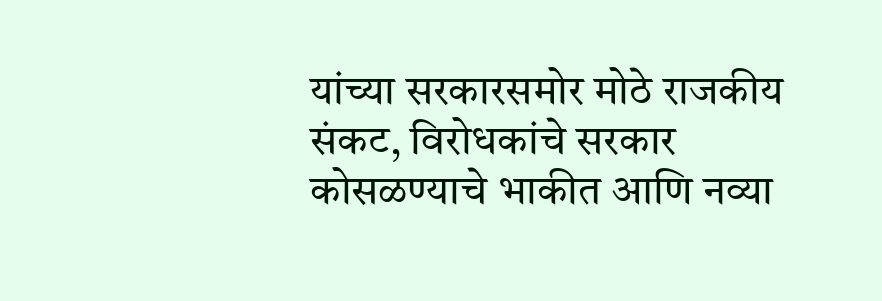यांच्या सरकारसमोर मोठे राजकीय संकट, विरोधकांचे सरकार कोसळण्याचे भाकीत आणि नव्या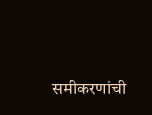समीकरणांची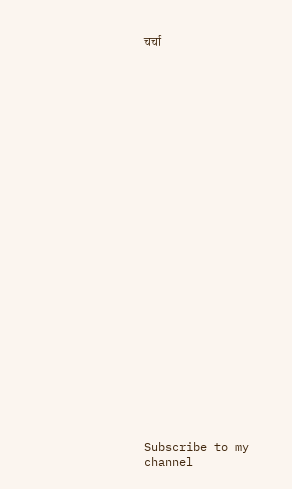चर्चा


























Subscribe to my channel